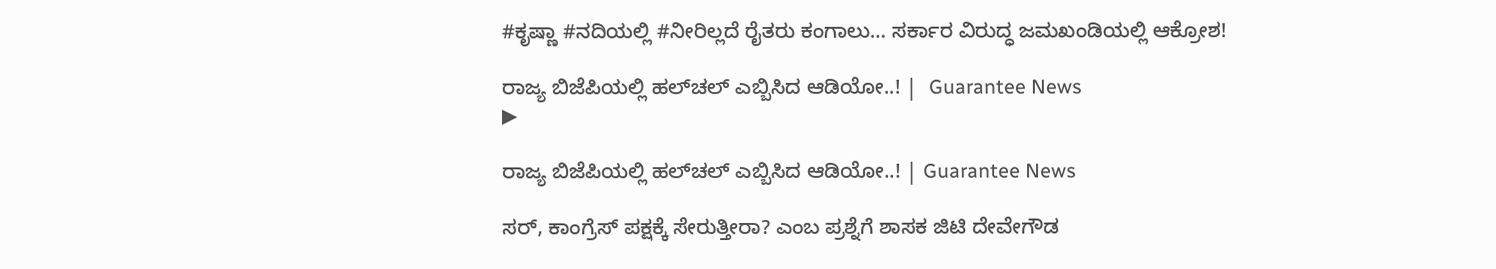#ಕೃಷ್ಣಾ #ನದಿಯಲ್ಲಿ #ನೀರಿಲ್ಲದೆ ರೈತರು ಕಂಗಾಲು… ಸರ್ಕಾರ ವಿರುದ್ಧ ಜಮಖಂಡಿಯಲ್ಲಿ ಆಕ್ರೋಶ!

ರಾಜ್ಯ ಬಿಜೆಪಿಯಲ್ಲಿ ಹಲ್‌ಚಲ್ ಎಬ್ಬಿಸಿದ ಆಡಿಯೋ..! |  Guarantee News
▶

ರಾಜ್ಯ ಬಿಜೆಪಿಯಲ್ಲಿ ಹಲ್‌ಚಲ್ ಎಬ್ಬಿಸಿದ ಆಡಿಯೋ..! | Guarantee News

ಸರ್, ಕಾಂಗ್ರೆಸ್ ಪಕ್ಷಕ್ಕೆ ಸೇರುತ್ತೀರಾ? ಎಂಬ ಪ್ರಶ್ನೆಗೆ ಶಾಸಕ ಜಿಟಿ ದೇವೇಗೌಡ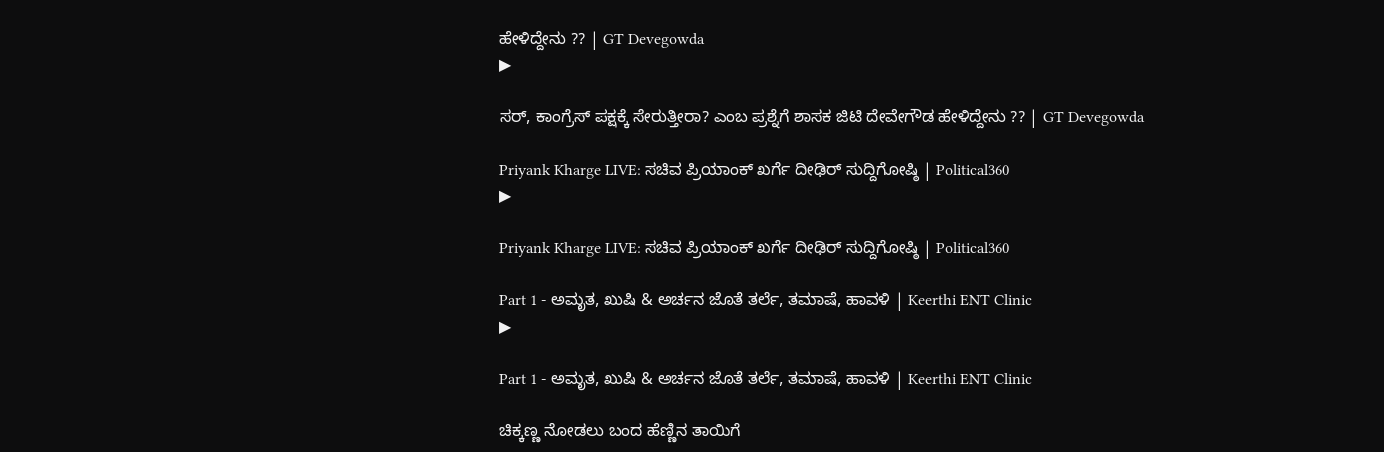ಹೇಳಿದ್ದೇನು ?? | GT Devegowda
▶

ಸರ್, ಕಾಂಗ್ರೆಸ್ ಪಕ್ಷಕ್ಕೆ ಸೇರುತ್ತೀರಾ? ಎಂಬ ಪ್ರಶ್ನೆಗೆ ಶಾಸಕ ಜಿಟಿ ದೇವೇಗೌಡ ಹೇಳಿದ್ದೇನು ?? | GT Devegowda

Priyank Kharge LIVE: ಸಚಿವ ಪ್ರಿಯಾಂಕ್ ಖರ್ಗೆ ದೀಢಿರ್ ಸುದ್ದಿಗೋಷ್ಠಿ | Political360
▶

Priyank Kharge LIVE: ಸಚಿವ ಪ್ರಿಯಾಂಕ್ ಖರ್ಗೆ ದೀಢಿರ್ ಸುದ್ದಿಗೋಷ್ಠಿ | Political360

Part 1 - ಅಮೃತ, ಖುಷಿ & ಅರ್ಚನ ಜೊತೆ ತರ್ಲೆ, ತಮಾಷೆ, ಹಾವಳಿ | Keerthi ENT Clinic
▶

Part 1 - ಅಮೃತ, ಖುಷಿ & ಅರ್ಚನ ಜೊತೆ ತರ್ಲೆ, ತಮಾಷೆ, ಹಾವಳಿ | Keerthi ENT Clinic

ಚಿಕ್ಕಣ್ಣ ನೋಡಲು ಬಂದ ಹೆಣ್ಣಿನ ತಾಯಿಗೆ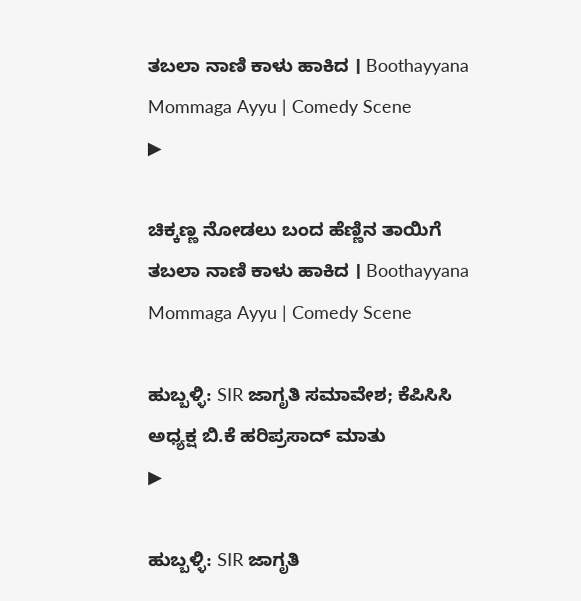ತಬಲಾ ನಾಣಿ ಕಾಳು ಹಾಕಿದ । Boothayyana Mommaga Ayyu | Comedy Scene
▶

ಚಿಕ್ಕಣ್ಣ ನೋಡಲು ಬಂದ ಹೆಣ್ಣಿನ ತಾಯಿಗೆ ತಬಲಾ ನಾಣಿ ಕಾಳು ಹಾಕಿದ । Boothayyana Mommaga Ayyu | Comedy Scene

ಹುಬ್ಬಳ್ಳಿ: SIR ಜಾಗೃತಿ ಸಮಾವೇಶ; ಕೆಪಿಸಿಸಿ ಅಧ್ಯಕ್ಷ ಬಿ.ಕೆ ಹರಿಪ್ರಸಾದ್ ಮಾತು
▶

ಹುಬ್ಬಳ್ಳಿ: SIR ಜಾಗೃತಿ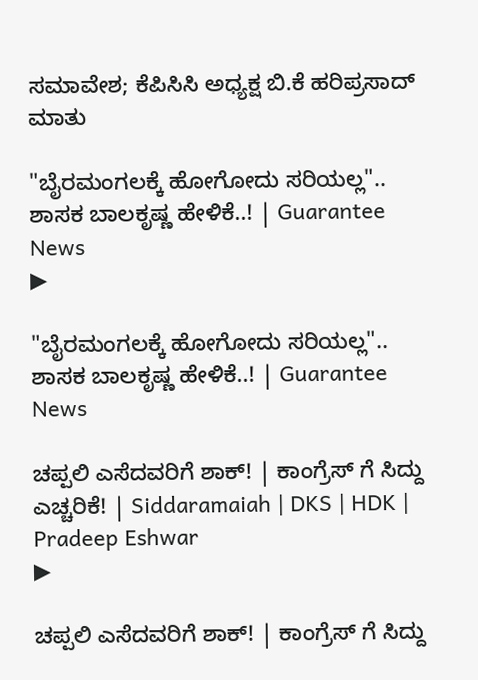ಸಮಾವೇಶ; ಕೆಪಿಸಿಸಿ ಅಧ್ಯಕ್ಷ ಬಿ.ಕೆ ಹರಿಪ್ರಸಾದ್ ಮಾತು

"ಬೈರಮಂಗಲಕ್ಕೆ ಹೋಗೋದು ಸರಿಯಲ್ಲ".. ಶಾಸಕ ಬಾಲಕೃಷ್ಣ ಹೇಳಿಕೆ..! | Guarantee News
▶

"ಬೈರಮಂಗಲಕ್ಕೆ ಹೋಗೋದು ಸರಿಯಲ್ಲ".. ಶಾಸಕ ಬಾಲಕೃಷ್ಣ ಹೇಳಿಕೆ..! | Guarantee News

ಚಪ್ಪಲಿ ಎಸೆದವರಿಗೆ ಶಾಕ್! | ಕಾಂಗ್ರೆಸ್ ಗೆ ಸಿದ್ದು ಎಚ್ಚರಿಕೆ! | Siddaramaiah | DKS | HDK | Pradeep Eshwar
▶

ಚಪ್ಪಲಿ ಎಸೆದವರಿಗೆ ಶಾಕ್! | ಕಾಂಗ್ರೆಸ್ ಗೆ ಸಿದ್ದು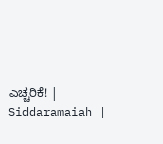ಎಚ್ಚರಿಕೆ! | Siddaramaiah |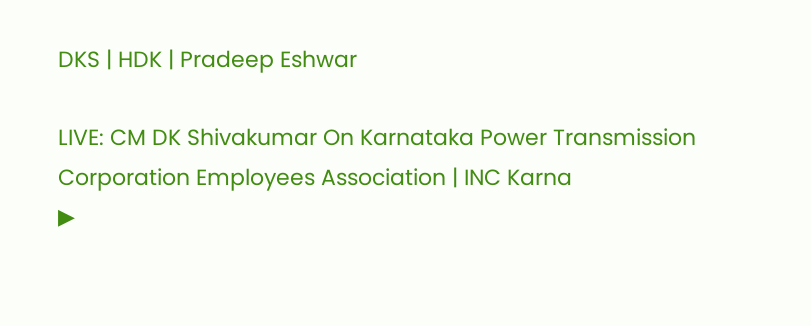DKS | HDK | Pradeep Eshwar

LIVE: CM DK Shivakumar On Karnataka Power Transmission Corporation Employees Association | INC Karna
▶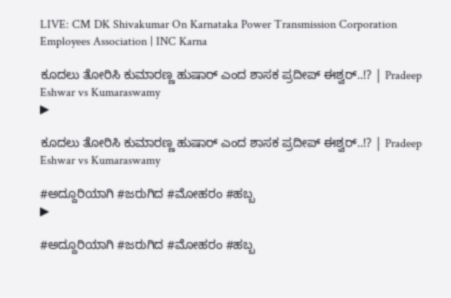LIVE: CM DK Shivakumar On Karnataka Power Transmission Corporation Employees Association | INC Karna

ಕೂದಲು ತೋರಿಸಿ ಕುಮಾರಣ್ಣ ಹುಷಾರ್ ಎಂದ ಶಾಸಕ ಪ್ರದೀಪ್ ಈಶ್ವರ್..!? | Pradeep Eshwar vs Kumaraswamy
▶

ಕೂದಲು ತೋರಿಸಿ ಕುಮಾರಣ್ಣ ಹುಷಾರ್ ಎಂದ ಶಾಸಕ ಪ್ರದೀಪ್ ಈಶ್ವರ್..!? | Pradeep Eshwar vs Kumaraswamy

#ಅದ್ದೂರಿಯಾಗಿ #ಜರುಗಿದ #ಮೋಹರಂ #ಹಬ್ಬ
▶

#ಅದ್ದೂರಿಯಾಗಿ #ಜರುಗಿದ #ಮೋಹರಂ #ಹಬ್ಬ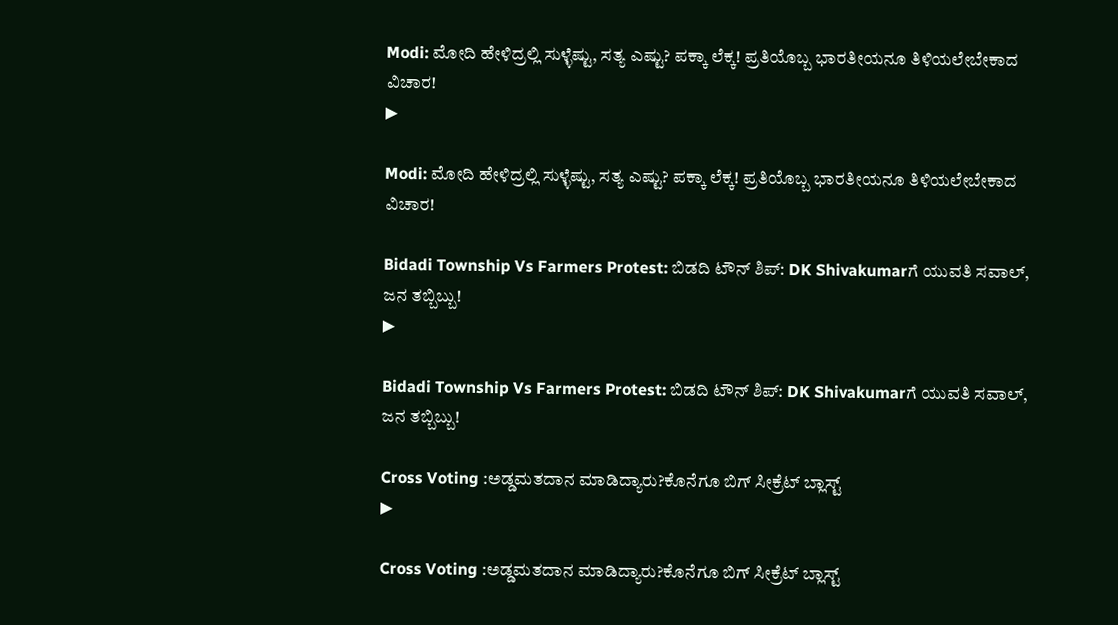Modi: ಮೋದಿ ಹೇಳಿದ್ರಲ್ಲಿ ಸುಳ್ಳೆಷ್ಟು, ಸತ್ಯ ಎಷ್ಟು? ಪಕ್ಕಾ ಲೆಕ್ಕ! ಪ್ರತಿಯೊಬ್ಬ ಭಾರತೀಯನೂ ತಿಳಿಯಲೇಬೇಕಾದ ವಿಚಾರ!
▶

Modi: ಮೋದಿ ಹೇಳಿದ್ರಲ್ಲಿ ಸುಳ್ಳೆಷ್ಟು, ಸತ್ಯ ಎಷ್ಟು? ಪಕ್ಕಾ ಲೆಕ್ಕ! ಪ್ರತಿಯೊಬ್ಬ ಭಾರತೀಯನೂ ತಿಳಿಯಲೇಬೇಕಾದ ವಿಚಾರ!

Bidadi Township Vs Farmers Protest: ಬಿಡದಿ ಟೌನ್ ಶಿಪ್: DK Shivakumarಗೆ ಯುವತಿ ಸವಾಲ್, ಜನ ತಬ್ಬಿಬ್ಬು!
▶

Bidadi Township Vs Farmers Protest: ಬಿಡದಿ ಟೌನ್ ಶಿಪ್: DK Shivakumarಗೆ ಯುವತಿ ಸವಾಲ್, ಜನ ತಬ್ಬಿಬ್ಬು!

Cross Voting :ಅಡ್ಡಮತದಾನ ಮಾಡಿದ್ಯಾರು?ಕೊನೆಗೂ ಬಿಗ್ ಸೀಕ್ರೆಟ್ ಬ್ಲಾಸ್ಟ್
▶

Cross Voting :ಅಡ್ಡಮತದಾನ ಮಾಡಿದ್ಯಾರು?ಕೊನೆಗೂ ಬಿಗ್ ಸೀಕ್ರೆಟ್ ಬ್ಲಾಸ್ಟ್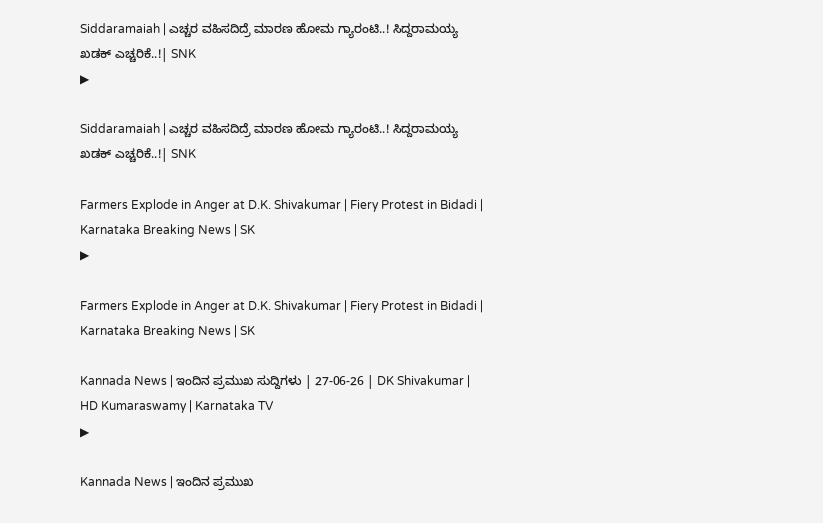Siddaramaiah | ಎಚ್ಚರ ವಹಿಸದಿದ್ರೆ ಮಾರಣ ಹೋಮ ಗ್ಯಾರಂಟಿ..! ಸಿದ್ದರಾಮಯ್ಯ ಖಡಕ್‌ ಎಚ್ಚರಿಕೆ..!| SNK
▶

Siddaramaiah | ಎಚ್ಚರ ವಹಿಸದಿದ್ರೆ ಮಾರಣ ಹೋಮ ಗ್ಯಾರಂಟಿ..! ಸಿದ್ದರಾಮಯ್ಯ ಖಡಕ್‌ ಎಚ್ಚರಿಕೆ..!| SNK

Farmers Explode in Anger at D.K. Shivakumar | Fiery Protest in Bidadi | Karnataka Breaking News | SK
▶

Farmers Explode in Anger at D.K. Shivakumar | Fiery Protest in Bidadi | Karnataka Breaking News | SK

Kannada News | ಇಂದಿನ ಪ್ರಮುಖ ಸುದ್ದಿಗಳು | 27-06-26 | DK Shivakumar | HD Kumaraswamy | Karnataka TV
▶

Kannada News | ಇಂದಿನ ಪ್ರಮುಖ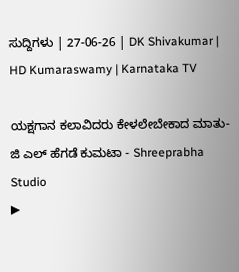ಸುದ್ದಿಗಳು | 27-06-26 | DK Shivakumar | HD Kumaraswamy | Karnataka TV

ಯಕ್ಷಗಾನ ಕಲಾವಿದರು ಕೇಳಲೇಬೇಕಾದ ಮಾತು- ಜಿ ಎಲ್ ಹೆಗಡೆ ಕುಮಟಾ - Shreeprabha Studio
▶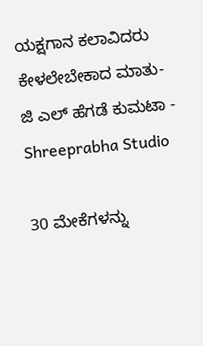ಯಕ್ಷಗಾನ ಕಲಾವಿದರು ಕೇಳಲೇಬೇಕಾದ ಮಾತು- ಜಿ ಎಲ್ ಹೆಗಡೆ ಕುಮಟಾ - Shreeprabha Studio

30 ಮೇಕೆಗಳನ್ನು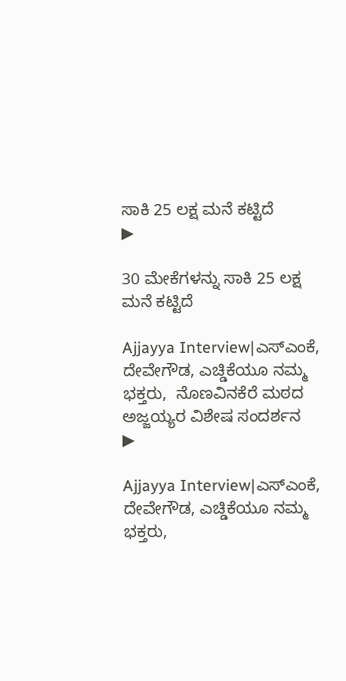ಸಾಕಿ 25 ಲಕ್ಷ ಮನೆ ಕಟ್ಟಿದೆ
▶

30 ಮೇಕೆಗಳನ್ನು ಸಾಕಿ 25 ಲಕ್ಷ ಮನೆ ಕಟ್ಟಿದೆ

Ajjayya Interview|ಎಸ್ಎಂಕೆ, ದೇವೇಗೌಡ, ಎಚ್ಡಿಕೆಯೂ ನಮ್ಮ ಭಕ್ತರು,  ನೊಣವಿನಕೆರೆ ಮಠದ ಅಜ್ಜಯ್ಯರ ವಿಶೇಷ ಸಂದರ್ಶನ
▶

Ajjayya Interview|ಎಸ್ಎಂಕೆ, ದೇವೇಗೌಡ, ಎಚ್ಡಿಕೆಯೂ ನಮ್ಮ ಭಕ್ತರು,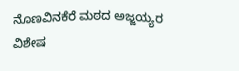ನೊಣವಿನಕೆರೆ ಮಠದ ಅಜ್ಜಯ್ಯರ ವಿಶೇಷ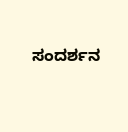ಸಂದರ್ಶನ